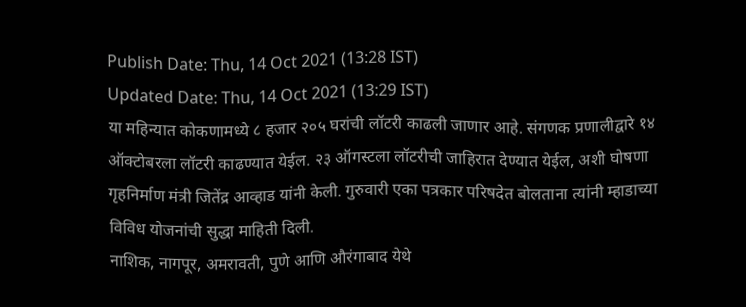Publish Date: Thu, 14 Oct 2021 (13:28 IST)
Updated Date: Thu, 14 Oct 2021 (13:29 IST)
या महिन्यात कोकणामध्ये ८ हजार २०५ घरांची लॉटरी काढली जाणार आहे. संगणक प्रणालीद्वारे १४ ऑक्टोबरला लॉटरी काढण्यात येईल. २३ ऑगस्टला लॉटरीची जाहिरात देण्यात येईल, अशी घोषणा गृहनिर्माण मंत्री जितेंद्र आव्हाड यांनी केली. गुरुवारी एका पत्रकार परिषदेत बोलताना त्यांनी म्हाडाच्या विविध योजनांची सुद्धा माहिती दिली.
नाशिक, नागपूर, अमरावती, पुणे आणि औरंगाबाद येथे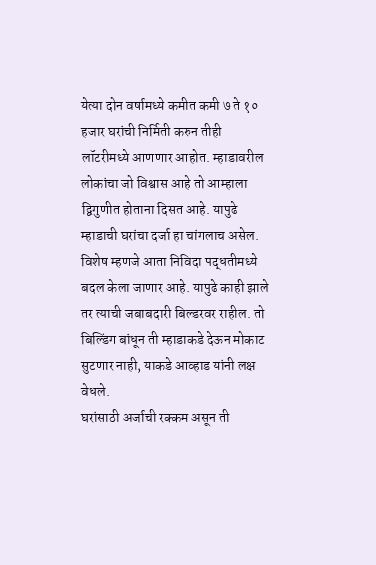येत्या दोन वर्षामध्ये कमीत कमी ७ ते १० हजार घरांची निर्मिती करुन तीही लॉटरीमध्ये आणणार आहोत. म्हाडावरील लोकांचा जो विश्वास आहे तो आम्हाला द्विगुणीत होताना दिसत आहे. यापुढे म्हाडाची घरांचा दर्जा हा चांगलाच असेल. विशेष म्हणजे आता निविदा पद्धतीमध्ये बदल केला जाणार आहे. यापुढे काही झाले तर त्याची जबाबदारी बिल्डरवर राहील. तो बिल्डिंग बांधून ती म्हाडाकडे देऊन मोकाट सुटणार नाही, याकडे आव्हाड यांनी लक्ष वेधले.
घरांसाठी अर्जाची रक्कम असून ती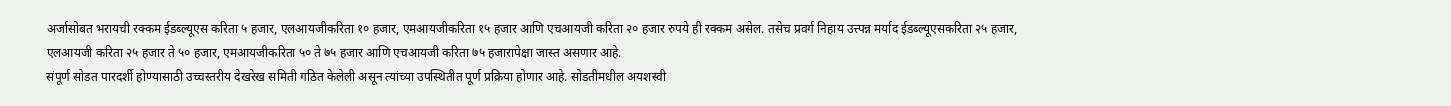अर्जासोबत भरायची रक्कम ईडब्ल्यूएस करिता ५ हजार, एलआयजीकरिता १० हजार, एमआयजीकरिता १५ हजार आणि एचआयजी करिता २० हजार रुपये ही रक्कम असेल. तसेच प्रवर्ग निहाय उत्त्पन्न मर्याद ईडब्ल्यूएसकरिता २५ हजार, एलआयजी करिता २५ हजार ते ५० हजार, एमआयजीकरिता ५० ते ७५ हजार आणि एचआयजी करिता ७५ हजारापेक्षा जास्त असणार आहे.
संपूर्ण सोडत पारदर्शी होण्यासाठी उच्चस्तरीय देखरेख समिती गठित केलेली असून त्यांच्या उपस्थितीत पूर्ण प्रक्रिया होणार आहे. सोडतीमधील अयशस्वी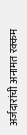अर्जदारांची अनामत रक्कम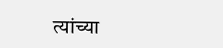त्यांच्या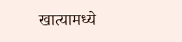खात्यामध्ये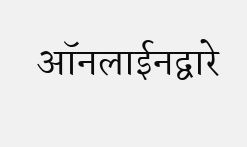ऑनलाईनद्वारे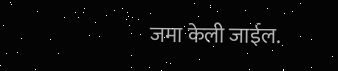जमा केली जाईल.